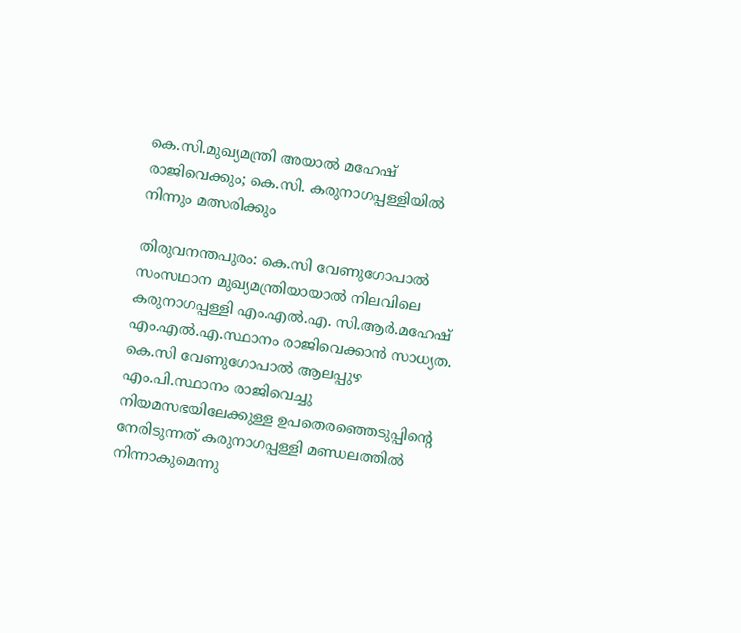കെ.സി.മുഖ്യമന്ത്രി അയാൽ മഹേഷ് രാജിവെക്കും; കെ.സി. കരുനാഗപ്പള്ളിയിൽ നിന്നും മത്സരിക്കും

തിരുവനന്തപുരം: കെ.സി വേണുഗോപാൽ സംസഥാന മുഖ്യമന്ത്രിയായാൽ നിലവിലെ കരുനാഗപ്പള്ളി എം.എൽ.എ. സി.ആർ.മഹേഷ് എം.എൽ.എ.സ്ഥാനം രാജിവെക്കാൻ സാധ്യത. കെ.സി വേണുഗോപാൽ ആലപ്പുഴ എം.പി.സ്ഥാനം രാജിവെച്ചു നിയമസഭയിലേക്കുള്ള ഉപതെരഞ്ഞെടുപ്പിന്റെ നേരിടുന്നത് കരുനാഗപ്പള്ളി മണ്ഡലത്തിൽ നിന്നാകുമെന്നു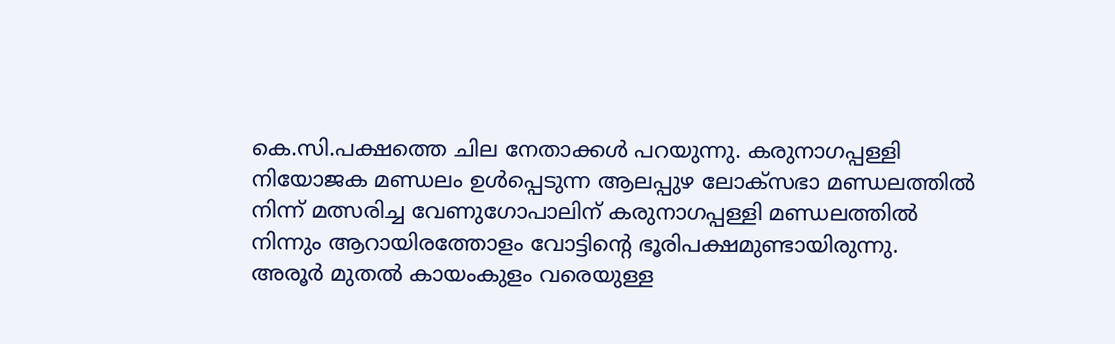കെ.സി.പക്ഷത്തെ ചില നേതാക്കൾ പറയുന്നു. കരുനാഗപ്പള്ളി നിയോജക മണ്ഡലം ഉൾപ്പെടുന്ന ആലപ്പുഴ ലോക്സഭാ മണ്ഡലത്തിൽ നിന്ന് മത്സരിച്ച വേണുഗോപാലിന് കരുനാഗപ്പള്ളി മണ്ഡലത്തിൽ നിന്നും ആറായിരത്തോളം വോട്ടിന്റെ ഭൂരിപക്ഷമുണ്ടായിരുന്നു.
അരൂർ മുതൽ കായംകുളം വരെയുള്ള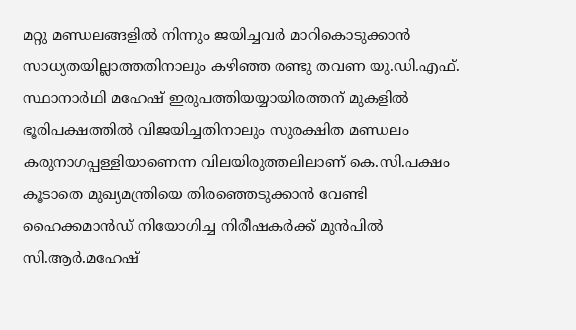മറ്റു മണ്ഡലങ്ങളിൽ നിന്നും ജയിച്ചവർ മാറികൊടുക്കാൻ സാധ്യതയില്ലാത്തതിനാലും കഴിഞ്ഞ രണ്ടു തവണ യു.ഡി.എഫ്. സ്ഥാനാർഥി മഹേഷ് ഇരുപത്തിയയ്യായിരത്തന് മുകളിൽ ഭൂരിപക്ഷത്തിൽ വിജയിച്ചതിനാലും സുരക്ഷിത മണ്ഡലം കരുനാഗപ്പള്ളിയാണെന്ന വിലയിരുത്തലിലാണ് കെ.സി.പക്ഷം കൂടാതെ മുഖ്യമന്ത്രിയെ തിരഞ്ഞെടുക്കാൻ വേണ്ടി ഹൈക്കമാൻഡ് നിയോഗിച്ച നിരീഷകർക്ക് മുൻപിൽ സി.ആർ.മഹേഷ്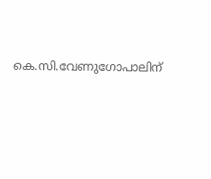കെ.സി.വേണുഗോപാലിന്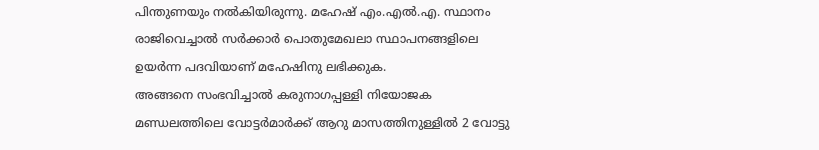പിന്തുണയും നൽകിയിരുന്നു. മഹേഷ് എം.എൽ.എ. സ്ഥാനം രാജിവെച്ചാൽ സർക്കാർ പൊതുമേഖലാ സ്ഥാപനങ്ങളിലെ ഉയർന്ന പദവിയാണ് മഹേഷിനു ലഭിക്കുക.
അങ്ങനെ സംഭവിച്ചാൽ കരുനാഗപ്പള്ളി നിയോജക മണ്ഡലത്തിലെ വോട്ടർമാർക്ക് ആറു മാസത്തിനുള്ളിൽ 2 വോട്ടു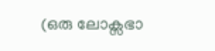(ഒരു ലോക്സഭാ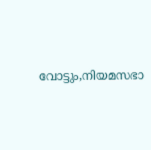വോട്ടും,നിയമസഭാ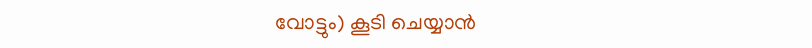വോട്ടും) കൂടി ചെയ്യാൻ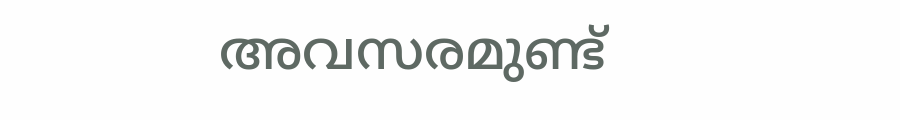അവസരമുണ്ട്